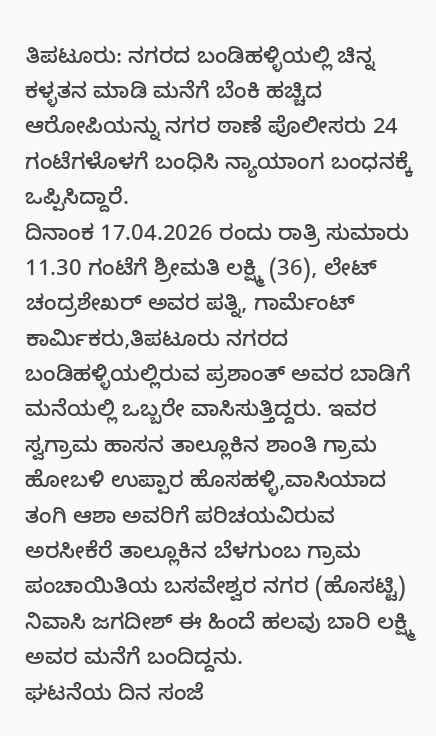ತಿಪಟೂರು: ನಗರದ ಬಂಡಿಹಳ್ಳಿಯಲ್ಲಿ ಚಿನ್ನ ಕಳ್ಳತನ ಮಾಡಿ ಮನೆಗೆ ಬೆಂಕಿ ಹಚ್ಚಿದ ಆರೋಪಿಯನ್ನು ನಗರ ಠಾಣೆ ಪೊಲೀಸರು 24 ಗಂಟೆಗಳೊಳಗೆ ಬಂಧಿಸಿ ನ್ಯಾಯಾಂಗ ಬಂಧನಕ್ಕೆ ಒಪ್ಪಿಸಿದ್ದಾರೆ.
ದಿನಾಂಕ 17.04.2026 ರಂದು ರಾತ್ರಿ ಸುಮಾರು 11.30 ಗಂಟೆಗೆ ಶ್ರೀಮತಿ ಲಕ್ಷ್ಮಿ (36), ಲೇಟ್ ಚಂದ್ರಶೇಖರ್ ಅವರ ಪತ್ನಿ, ಗಾರ್ಮೆಂಟ್ ಕಾರ್ಮಿಕರು,ತಿಪಟೂರು ನಗರದ ಬಂಡಿಹಳ್ಳಿಯಲ್ಲಿರುವ ಪ್ರಶಾಂತ್ ಅವರ ಬಾಡಿಗೆ ಮನೆಯಲ್ಲಿ ಒಬ್ಬರೇ ವಾಸಿಸುತ್ತಿದ್ದರು. ಇವರ ಸ್ವಗ್ರಾಮ ಹಾಸನ ತಾಲ್ಲೂಕಿನ ಶಾಂತಿ ಗ್ರಾಮ ಹೋಬಳಿ ಉಪ್ಪಾರ ಹೊಸಹಳ್ಳಿ,ವಾಸಿಯಾದ ತಂಗಿ ಆಶಾ ಅವರಿಗೆ ಪರಿಚಯವಿರುವ ಅರಸೀಕೆರೆ ತಾಲ್ಲೂಕಿನ ಬೆಳಗುಂಬ ಗ್ರಾಮ ಪಂಚಾಯಿತಿಯ ಬಸವೇಶ್ವರ ನಗರ (ಹೊಸಟ್ಟಿ) ನಿವಾಸಿ ಜಗದೀಶ್ ಈ ಹಿಂದೆ ಹಲವು ಬಾರಿ ಲಕ್ಷ್ಮಿ ಅವರ ಮನೆಗೆ ಬಂದಿದ್ದನು.
ಘಟನೆಯ ದಿನ ಸಂಜೆ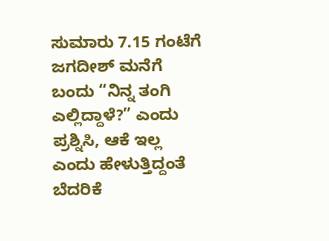ಸುಮಾರು 7.15 ಗಂಟೆಗೆ ಜಗದೀಶ್ ಮನೆಗೆ ಬಂದು “ನಿನ್ನ ತಂಗಿ ಎಲ್ಲಿದ್ದಾಳೆ?” ಎಂದು ಪ್ರಶ್ನಿಸಿ, ಆಕೆ ಇಲ್ಲ ಎಂದು ಹೇಳುತ್ತಿದ್ದಂತೆ ಬೆದರಿಕೆ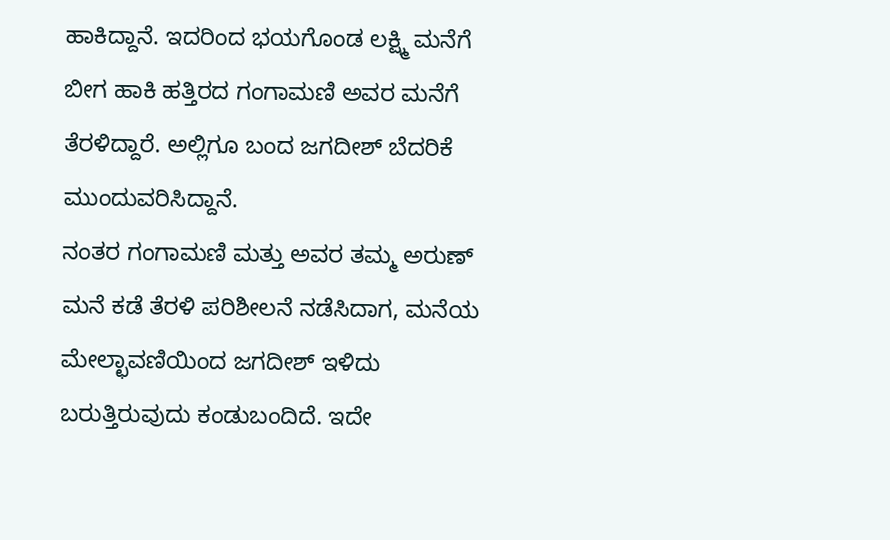ಹಾಕಿದ್ದಾನೆ. ಇದರಿಂದ ಭಯಗೊಂಡ ಲಕ್ಷ್ಮಿ ಮನೆಗೆ ಬೀಗ ಹಾಕಿ ಹತ್ತಿರದ ಗಂಗಾಮಣಿ ಅವರ ಮನೆಗೆ ತೆರಳಿದ್ದಾರೆ. ಅಲ್ಲಿಗೂ ಬಂದ ಜಗದೀಶ್ ಬೆದರಿಕೆ ಮುಂದುವರಿಸಿದ್ದಾನೆ.
ನಂತರ ಗಂಗಾಮಣಿ ಮತ್ತು ಅವರ ತಮ್ಮ ಅರುಣ್ ಮನೆ ಕಡೆ ತೆರಳಿ ಪರಿಶೀಲನೆ ನಡೆಸಿದಾಗ, ಮನೆಯ ಮೇಲ್ಛಾವಣಿಯಿಂದ ಜಗದೀಶ್ ಇಳಿದು ಬರುತ್ತಿರುವುದು ಕಂಡುಬಂದಿದೆ. ಇದೇ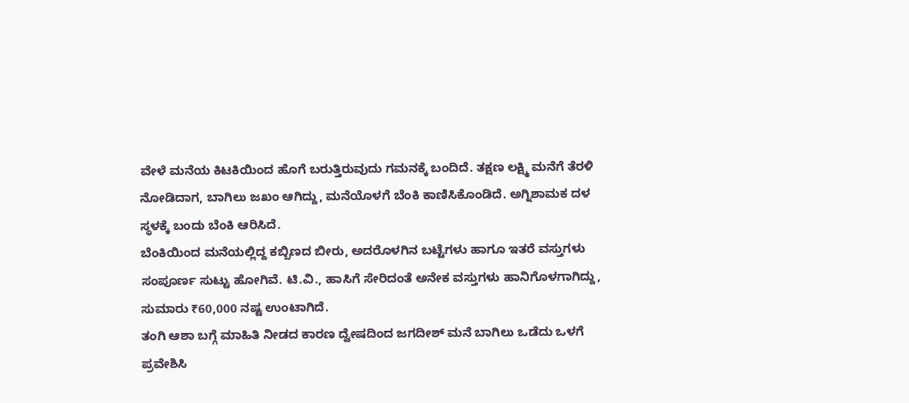ವೇಳೆ ಮನೆಯ ಕಿಟಕಿಯಿಂದ ಹೊಗೆ ಬರುತ್ತಿರುವುದು ಗಮನಕ್ಕೆ ಬಂದಿದೆ. ತಕ್ಷಣ ಲಕ್ಷ್ಮಿ ಮನೆಗೆ ತೆರಳಿ ನೋಡಿದಾಗ, ಬಾಗಿಲು ಜಖಂ ಆಗಿದ್ದು, ಮನೆಯೊಳಗೆ ಬೆಂಕಿ ಕಾಣಿಸಿಕೊಂಡಿದೆ. ಅಗ್ನಿಶಾಮಕ ದಳ ಸ್ಥಳಕ್ಕೆ ಬಂದು ಬೆಂಕಿ ಆರಿಸಿದೆ.
ಬೆಂಕಿಯಿಂದ ಮನೆಯಲ್ಲಿದ್ದ ಕಬ್ಬಿಣದ ಬೀರು, ಅದರೊಳಗಿನ ಬಟ್ಟೆಗಳು ಹಾಗೂ ಇತರೆ ವಸ್ತುಗಳು ಸಂಪೂರ್ಣ ಸುಟ್ಟು ಹೋಗಿವೆ. ಟಿ.ವಿ., ಹಾಸಿಗೆ ಸೇರಿದಂತೆ ಅನೇಕ ವಸ್ತುಗಳು ಹಾನಿಗೊಳಗಾಗಿದ್ದು, ಸುಮಾರು ₹60,000 ನಷ್ಟ ಉಂಟಾಗಿದೆ.
ತಂಗಿ ಆಶಾ ಬಗ್ಗೆ ಮಾಹಿತಿ ನೀಡದ ಕಾರಣ ದ್ವೇಷದಿಂದ ಜಗದೀಶ್ ಮನೆ ಬಾಗಿಲು ಒಡೆದು ಒಳಗೆ ಪ್ರವೇಶಿಸಿ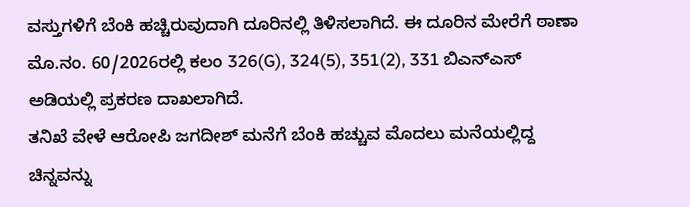ವಸ್ತುಗಳಿಗೆ ಬೆಂಕಿ ಹಚ್ಚಿರುವುದಾಗಿ ದೂರಿನಲ್ಲಿ ತಿಳಿಸಲಾಗಿದೆ. ಈ ದೂರಿನ ಮೇರೆಗೆ ಠಾಣಾ ಮೊ.ನಂ. 60/2026ರಲ್ಲಿ ಕಲಂ 326(G), 324(5), 351(2), 331 ಬಿಎನ್ಎಸ್ ಅಡಿಯಲ್ಲಿ ಪ್ರಕರಣ ದಾಖಲಾಗಿದೆ.
ತನಿಖೆ ವೇಳೆ ಆರೋಪಿ ಜಗದೀಶ್ ಮನೆಗೆ ಬೆಂಕಿ ಹಚ್ಚುವ ಮೊದಲು ಮನೆಯಲ್ಲಿದ್ದ ಚಿನ್ನವನ್ನು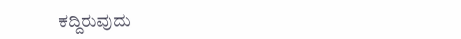ಕದ್ದಿರುವುದು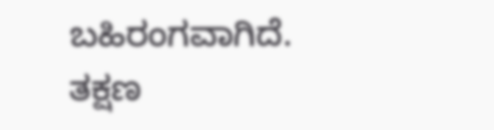ಬಹಿರಂಗವಾಗಿದೆ. ತಕ್ಷಣ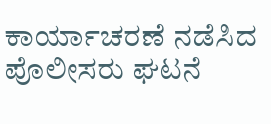ಕಾರ್ಯಾಚರಣೆ ನಡೆಸಿದ ಪೊಲೀಸರು ಘಟನೆ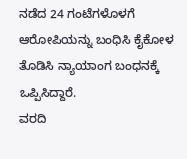ನಡೆದ 24 ಗಂಟೆಗಳೊಳಗೆ ಆರೋಪಿಯನ್ನು ಬಂಧಿಸಿ ಕೈಕೋಳ ತೊಡಿಸಿ ನ್ಯಾಯಾಂಗ ಬಂಧನಕ್ಕೆ ಒಪ್ಪಿಸಿದ್ದಾರೆ.
ವರದಿ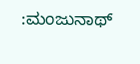:ಮಂಜುನಾಥ್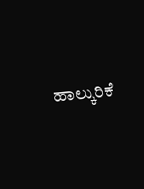ಹಾಲ್ಕುರಿಕೆ